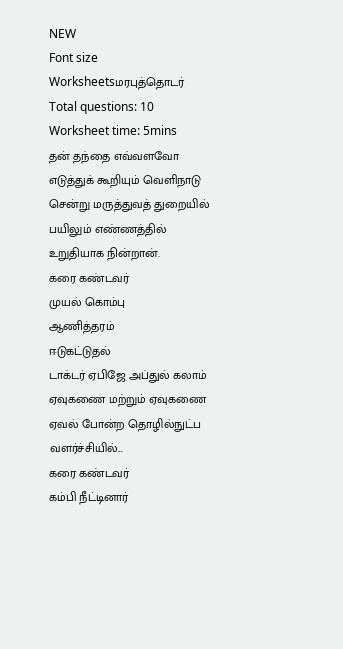NEW
Font size
Worksheetsமரபுத்தொடர்
Total questions: 10
Worksheet time: 5mins
தன் தந்தை எவ்வளவோ எடுத்துக் கூறியும் வெளிநாடு சென்று மருத்துவத் துறையில் பயிலும் எண்ணத்தில் உறுதியாக நின்றான்.
கரை கண்டவர்
முயல் கொம்பு
ஆணித்தரம்
ஈடுகட்டுதல்
டாக்டர் ஏபிஜே அப்துல் கலாம் ஏவுகணை மற்றும் ஏவுகணை ஏவல் போன்ற தொழில்நுட்ப வளர்ச்சியில்...
கரை கண்டவர்
கம்பி நீட்டினார்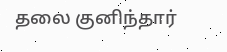தலை குனிந்தார்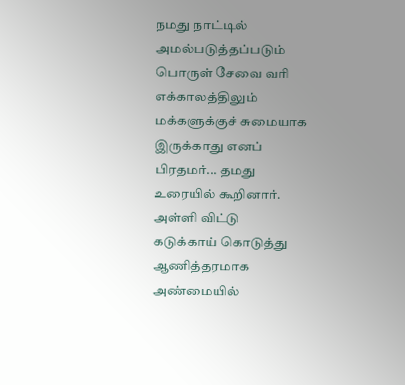நமது நாட்டில் அமல்படுத்தப்படும் பொருள் சேவை வரி எக்காலத்திலும் மக்களுக்குச் சுமையாக இருக்காது எனப் பிரதமர்... தமது உரையில் கூறினார்.
அள்ளி விட்டு
கடுக்காய் கொடுத்து
ஆணித்தரமாக
அண்மையில்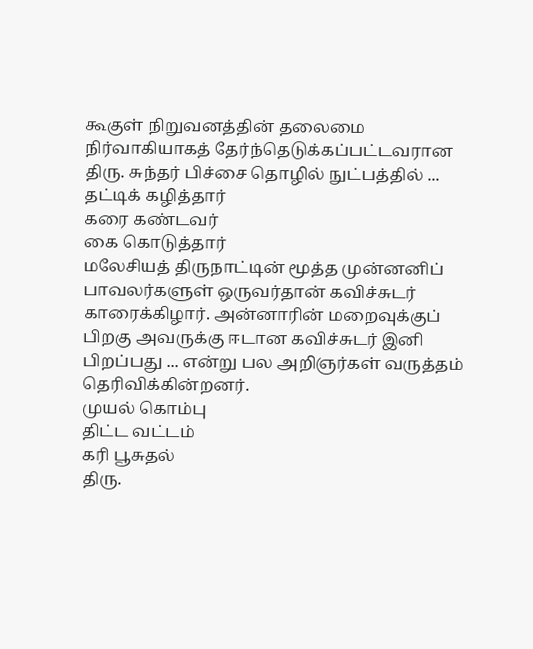கூகுள் நிறுவனத்தின் தலைமை நிர்வாகியாகத் தேர்ந்தெடுக்கப்பட்டவரான திரு. சுந்தர் பிச்சை தொழில் நுட்பத்தில் ...
தட்டிக் கழித்தார்
கரை கண்டவர்
கை கொடுத்தார்
மலேசியத் திருநாட்டின் மூத்த முன்னனிப் பாவலர்களுள் ஒருவர்தான் கவிச்சுடர் காரைக்கிழார். அன்னாரின் மறைவுக்குப் பிறகு அவருக்கு ஈடான கவிச்சுடர் இனி பிறப்பது ... என்று பல அறிஞர்கள் வருத்தம் தெரிவிக்கின்றனர்.
முயல் கொம்பு
திட்ட வட்டம்
கரி பூசுதல்
திரு.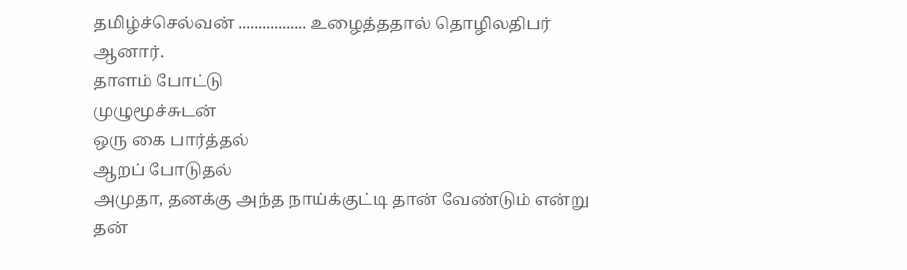தமிழ்ச்செல்வன் ................. உழைத்ததால் தொழிலதிபர் ஆனார்.
தாளம் போட்டு
முழுமூச்சுடன்
ஒரு கை பார்த்தல்
ஆறப் போடுதல்
அமுதா, தனக்கு அந்த நாய்க்குட்டி தான் வேண்டும் என்று தன்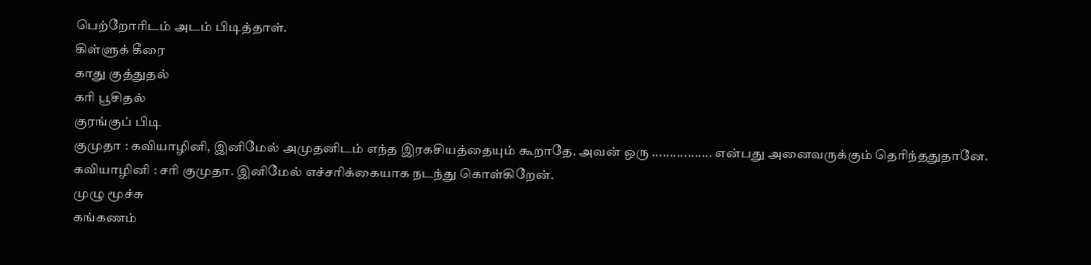பெற்றோரிடம் அடம் பிடித்தாள்.
கிள்ளுக் கீரை
காது குத்துதல்
கரி பூசிதல்
குரங்குப் பிடி
குமுதா : கவியாழினி, இனிமேல் அமுதனிடம் எந்த இரகசியத்தையும் கூறாதே. அவன் ஒரு ................. என்பது அனைவருக்கும் தெரிந்ததுதானே.
கவியாழினி : சரி குமுதா. இனிமேல் எச்சரிக்கையாக நடந்து கொள்கிறேன்.
முழு மூச்சு
கங்கணம்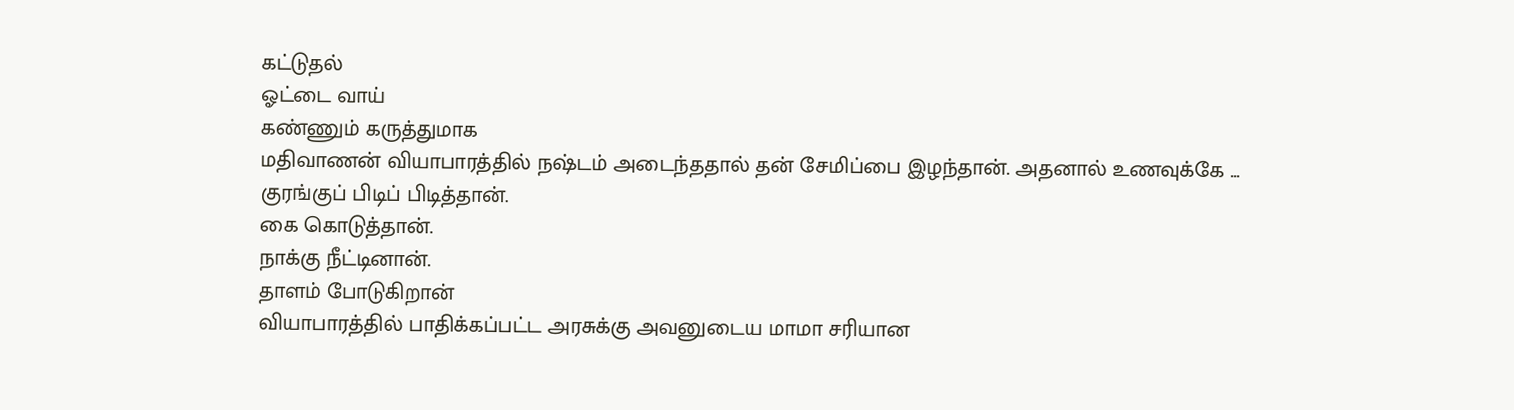கட்டுதல்
ஓட்டை வாய்
கண்ணும் கருத்துமாக
மதிவாணன் வியாபாரத்தில் நஷ்டம் அடைந்ததால் தன் சேமிப்பை இழந்தான். அதனால் உணவுக்கே ...
குரங்குப் பிடிப் பிடித்தான்.
கை கொடுத்தான்.
நாக்கு நீட்டினான்.
தாளம் போடுகிறான்
வியாபாரத்தில் பாதிக்கப்பட்ட அரசுக்கு அவனுடைய மாமா சரியான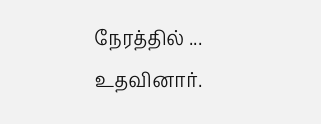நேரத்தில் ... உதவினார்.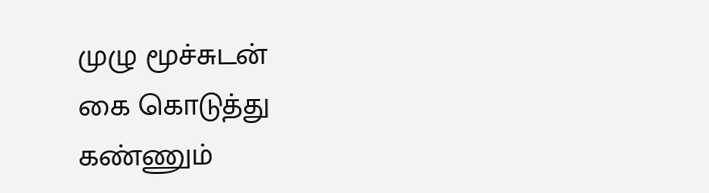முழு மூச்சுடன்
கை கொடுத்து
கண்ணும்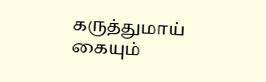கருத்துமாய்
கையும்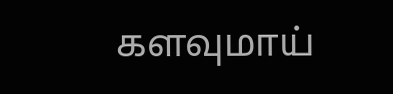களவுமாய்